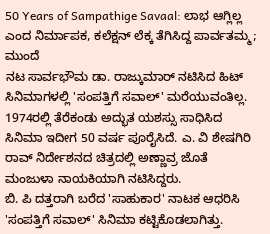50 Years of Sampathige Savaal: ಲಾಭ ಆಗ್ಲಿಲ್ಲ ಎಂದ ನಿರ್ಮಾಪಕ, ಕಲೆಕ್ಷನ್ ಲೆಕ್ಕ ತೆಗಿಸಿದ್ದ ಪಾರ್ವತಮ್ಮ; ಮುಂದೆ
ನಟ ಸಾರ್ವಭೌಮ ಡಾ. ರಾಜ್ಕುಮಾರ್ ನಟಿಸಿದ ಹಿಟ್ ಸಿನಿಮಾಗಳಲ್ಲಿ 'ಸಂಪತ್ತಿಗೆ ಸವಾಲ್' ಮರೆಯುವಂತಿಲ್ಲ. 1974ರಲ್ಲಿ ತೆರೆಕಂಡು ಅದ್ಭುತ ಯಶಸ್ಸು ಸಾಧಿಸಿದ ಸಿನಿಮಾ ಇದೀಗ 50 ವರ್ಷ ಪೂರೈಸಿದೆ. ಎ. ವಿ ಶೇಷಗಿರಿ ರಾವ್ ನಿರ್ದೇಶನದ ಚಿತ್ರದಲ್ಲಿ ಅಣ್ಣಾವ್ರ ಜೊತೆ ಮಂಜುಳಾ ನಾಯಕಿಯಾಗಿ ನಟಿಸಿದ್ದರು.
ಬಿ. ಪಿ ದತ್ತರಾಗಿ ಬರೆದ 'ಸಾಹುಕಾರ' ನಾಟಕ ಆಧರಿಸಿ 'ಸಂಪತ್ತಿಗೆ ಸವಾಲ್' ಸಿನಿಮಾ ಕಟ್ಟಿಕೊಡಲಾಗಿತ್ತು.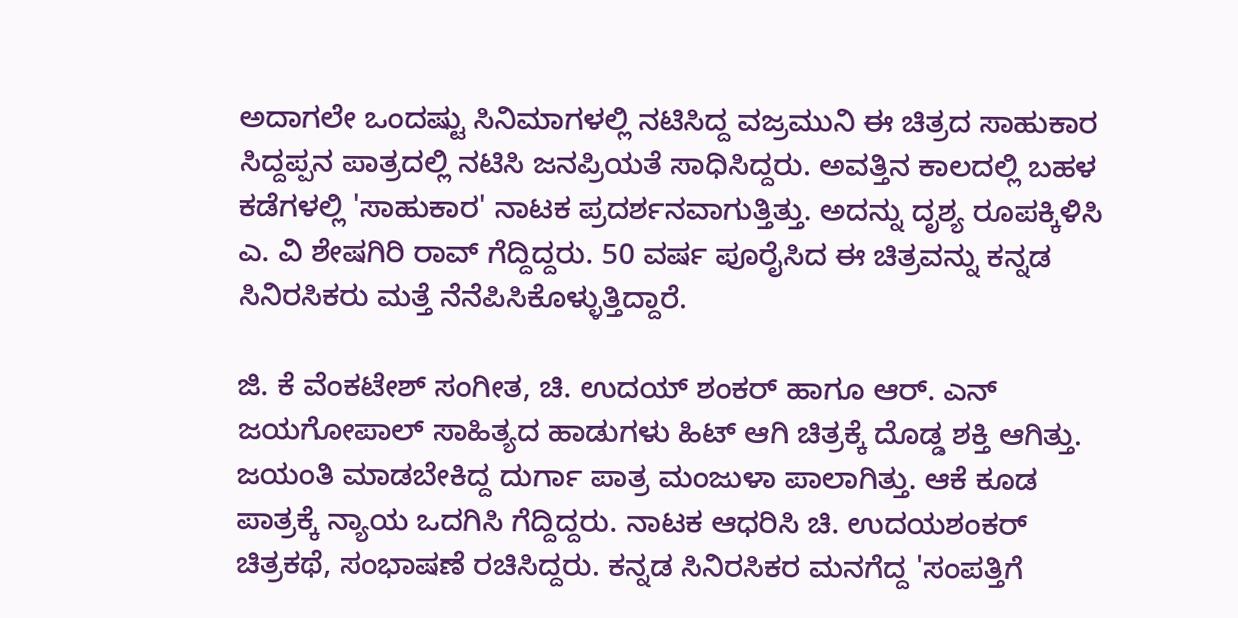ಅದಾಗಲೇ ಒಂದಷ್ಟು ಸಿನಿಮಾಗಳಲ್ಲಿ ನಟಿಸಿದ್ದ ವಜ್ರಮುನಿ ಈ ಚಿತ್ರದ ಸಾಹುಕಾರ ಸಿದ್ದಪ್ಪನ ಪಾತ್ರದಲ್ಲಿ ನಟಿಸಿ ಜನಪ್ರಿಯತೆ ಸಾಧಿಸಿದ್ದರು. ಅವತ್ತಿನ ಕಾಲದಲ್ಲಿ ಬಹಳ ಕಡೆಗಳಲ್ಲಿ 'ಸಾಹುಕಾರ' ನಾಟಕ ಪ್ರದರ್ಶನವಾಗುತ್ತಿತ್ತು. ಅದನ್ನು ದೃಶ್ಯ ರೂಪಕ್ಕಿಳಿಸಿ ಎ. ವಿ ಶೇಷಗಿರಿ ರಾವ್ ಗೆದ್ದಿದ್ದರು. 50 ವರ್ಷ ಪೂರೈಸಿದ ಈ ಚಿತ್ರವನ್ನು ಕನ್ನಡ ಸಿನಿರಸಿಕರು ಮತ್ತೆ ನೆನೆಪಿಸಿಕೊಳ್ಳುತ್ತಿದ್ದಾರೆ.

ಜಿ. ಕೆ ವೆಂಕಟೇಶ್ ಸಂಗೀತ, ಚಿ. ಉದಯ್ ಶಂಕರ್ ಹಾಗೂ ಆರ್. ಎನ್ ಜಯಗೋಪಾಲ್ ಸಾಹಿತ್ಯದ ಹಾಡುಗಳು ಹಿಟ್ ಆಗಿ ಚಿತ್ರಕ್ಕೆ ದೊಡ್ಡ ಶಕ್ತಿ ಆಗಿತ್ತು. ಜಯಂತಿ ಮಾಡಬೇಕಿದ್ದ ದುರ್ಗಾ ಪಾತ್ರ ಮಂಜುಳಾ ಪಾಲಾಗಿತ್ತು. ಆಕೆ ಕೂಡ ಪಾತ್ರಕ್ಕೆ ನ್ಯಾಯ ಒದಗಿಸಿ ಗೆದ್ದಿದ್ದರು. ನಾಟಕ ಆಧರಿಸಿ ಚಿ. ಉದಯಶಂಕರ್ ಚಿತ್ರಕಥೆ, ಸಂಭಾಷಣೆ ರಚಿಸಿದ್ದರು. ಕನ್ನಡ ಸಿನಿರಸಿಕರ ಮನಗೆದ್ದ 'ಸಂಪತ್ತಿಗೆ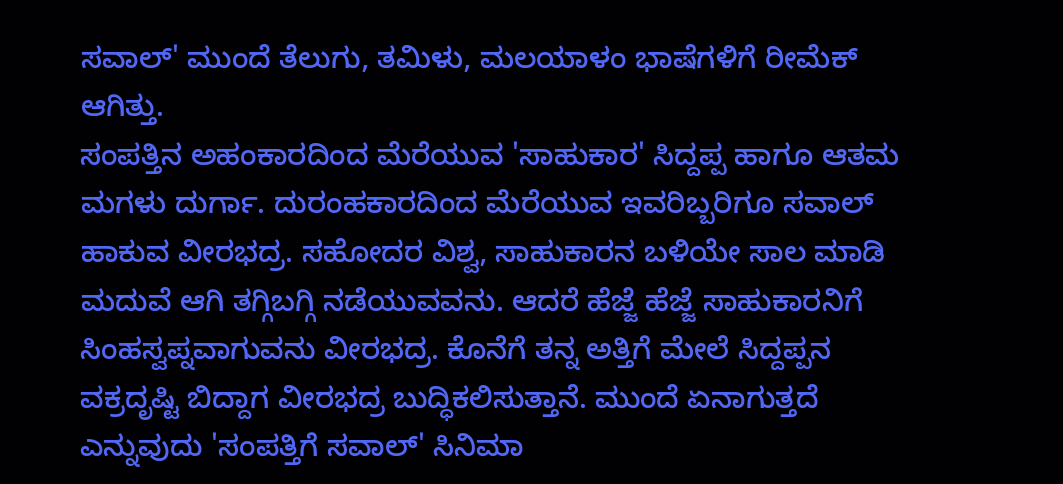ಸವಾಲ್' ಮುಂದೆ ತೆಲುಗು, ತಮಿಳು, ಮಲಯಾಳಂ ಭಾಷೆಗಳಿಗೆ ರೀಮೆಕ್ ಆಗಿತ್ತು.
ಸಂಪತ್ತಿನ ಅಹಂಕಾರದಿಂದ ಮೆರೆಯುವ 'ಸಾಹುಕಾರ' ಸಿದ್ದಪ್ಪ ಹಾಗೂ ಆತಮ ಮಗಳು ದುರ್ಗಾ. ದುರಂಹಕಾರದಿಂದ ಮೆರೆಯುವ ಇವರಿಬ್ಬರಿಗೂ ಸವಾಲ್ ಹಾಕುವ ವೀರಭದ್ರ. ಸಹೋದರ ವಿಶ್ವ, ಸಾಹುಕಾರನ ಬಳಿಯೇ ಸಾಲ ಮಾಡಿ ಮದುವೆ ಆಗಿ ತಗ್ಗಿಬಗ್ಗಿ ನಡೆಯುವವನು. ಆದರೆ ಹೆಜ್ಜೆ ಹೆಜ್ಜೆ ಸಾಹುಕಾರನಿಗೆ ಸಿಂಹಸ್ವಪ್ನವಾಗುವನು ವೀರಭದ್ರ. ಕೊನೆಗೆ ತನ್ನ ಅತ್ತಿಗೆ ಮೇಲೆ ಸಿದ್ದಪ್ಪನ ವಕ್ರದೃಷ್ಟಿ ಬಿದ್ದಾಗ ವೀರಭದ್ರ ಬುದ್ಧಿಕಲಿಸುತ್ತಾನೆ. ಮುಂದೆ ಏನಾಗುತ್ತದೆ ಎನ್ನುವುದು 'ಸಂಪತ್ತಿಗೆ ಸವಾಲ್' ಸಿನಿಮಾ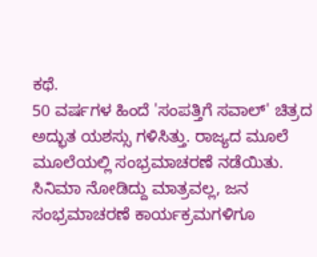ಕಥೆ.
50 ವರ್ಷಗಳ ಹಿಂದೆ 'ಸಂಪತ್ತಿಗೆ ಸವಾಲ್' ಚಿತ್ರದ ಅದ್ಭುತ ಯಶಸ್ಸು ಗಳಿಸಿತ್ತು. ರಾಜ್ಯದ ಮೂಲೆ ಮೂಲೆಯಲ್ಲಿ ಸಂಭ್ರಮಾಚರಣೆ ನಡೆಯಿತು. ಸಿನಿಮಾ ನೋಡಿದ್ದು ಮಾತ್ರವಲ್ಲ, ಜನ ಸಂಭ್ರಮಾಚರಣೆ ಕಾರ್ಯಕ್ರಮಗಳಿಗೂ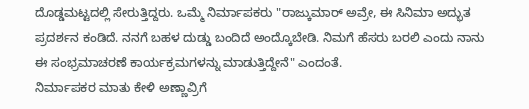ದೊಡ್ಡಮಟ್ಟದಲ್ಲಿ ಸೇರುತ್ತಿದ್ದರು. ಒಮ್ಮೆ ನಿರ್ಮಾಪಕರು "ರಾಜ್ಕುಮಾರ್ ಅವ್ರೇ, ಈ ಸಿನಿಮಾ ಅದ್ಭುತ ಪ್ರದರ್ಶನ ಕಂಡಿದೆ. ನನಗೆ ಬಹಳ ದುಡ್ಡು ಬಂದಿದೆ ಅಂದ್ಕೊಬೇಡಿ. ನಿಮಗೆ ಹೆಸರು ಬರಲಿ ಎಂದು ನಾನು ಈ ಸಂಭ್ರಮಾಚರಣೆ ಕಾರ್ಯಕ್ರಮಗಳನ್ನು ಮಾಡುತ್ತಿದ್ದೇನೆ" ಎಂದಂತೆ.
ನಿರ್ಮಾಪಕರ ಮಾತು ಕೇಳಿ ಅಣ್ಣಾವ್ರಿಗೆ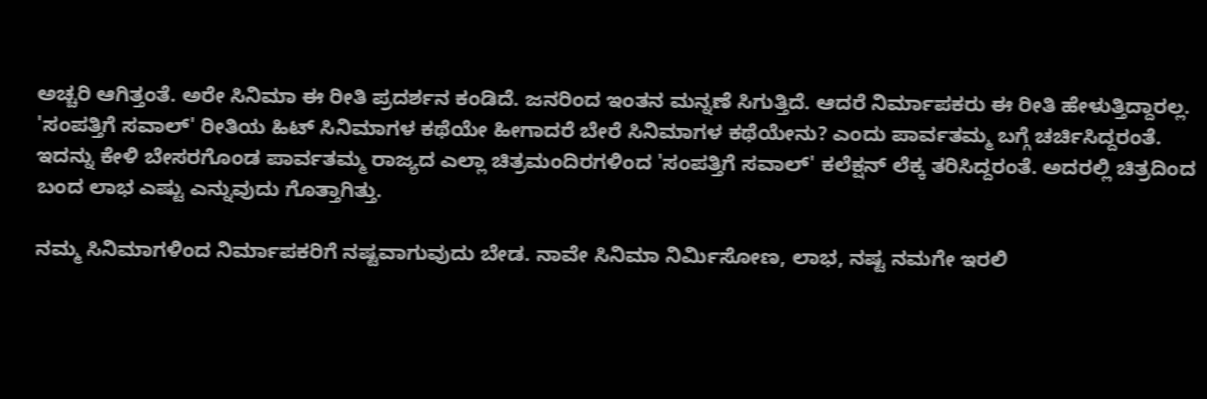ಅಚ್ಚರಿ ಆಗಿತ್ತಂತೆ. ಅರೇ ಸಿನಿಮಾ ಈ ರೀತಿ ಪ್ರದರ್ಶನ ಕಂಡಿದೆ. ಜನರಿಂದ ಇಂತನ ಮನ್ನಣೆ ಸಿಗುತ್ತಿದೆ. ಆದರೆ ನಿರ್ಮಾಪಕರು ಈ ರೀತಿ ಹೇಳುತ್ತಿದ್ದಾರಲ್ಲ. 'ಸಂಪತ್ತಿಗೆ ಸವಾಲ್' ರೀತಿಯ ಹಿಟ್ ಸಿನಿಮಾಗಳ ಕಥೆಯೇ ಹೀಗಾದರೆ ಬೇರೆ ಸಿನಿಮಾಗಳ ಕಥೆಯೇನು? ಎಂದು ಪಾರ್ವತಮ್ಮ ಬಗ್ಗೆ ಚರ್ಚಿಸಿದ್ದರಂತೆ. ಇದನ್ನು ಕೇಳಿ ಬೇಸರಗೊಂಡ ಪಾರ್ವತಮ್ಮ ರಾಜ್ಯದ ಎಲ್ಲಾ ಚಿತ್ರಮಂದಿರಗಳಿಂದ 'ಸಂಪತ್ತಿಗೆ ಸವಾಲ್' ಕಲೆಕ್ಷನ್ ಲೆಕ್ಕ ತರಿಸಿದ್ದರಂತೆ. ಅದರಲ್ಲಿ ಚಿತ್ರದಿಂದ ಬಂದ ಲಾಭ ಎಷ್ಟು ಎನ್ನುವುದು ಗೊತ್ತಾಗಿತ್ತು.

ನಮ್ಮ ಸಿನಿಮಾಗಳಿಂದ ನಿರ್ಮಾಪಕರಿಗೆ ನಷ್ಟವಾಗುವುದು ಬೇಡ. ನಾವೇ ಸಿನಿಮಾ ನಿರ್ಮಿಸೋಣ, ಲಾಭ, ನಷ್ಟ ನಮಗೇ ಇರಲಿ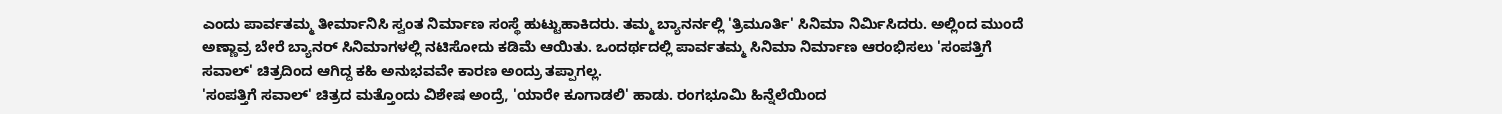ಎಂದು ಪಾರ್ವತಮ್ಮ ತೀರ್ಮಾನಿಸಿ ಸ್ವಂತ ನಿರ್ಮಾಣ ಸಂಸ್ಥೆ ಹುಟ್ಟುಹಾಕಿದರು. ತಮ್ಮ ಬ್ಯಾನರ್ನಲ್ಲಿ 'ತ್ರಿಮೂರ್ತಿ' ಸಿನಿಮಾ ನಿರ್ಮಿಸಿದರು. ಅಲ್ಲಿಂದ ಮುಂದೆ ಅಣ್ಣಾವ್ರ ಬೇರೆ ಬ್ಯಾನರ್ ಸಿನಿಮಾಗಳಲ್ಲಿ ನಟಿಸೋದು ಕಡಿಮೆ ಆಯಿತು. ಒಂದರ್ಥದಲ್ಲಿ ಪಾರ್ವತಮ್ಮ ಸಿನಿಮಾ ನಿರ್ಮಾಣ ಆರಂಭಿಸಲು 'ಸಂಪತ್ತಿಗೆ ಸವಾಲ್' ಚಿತ್ರದಿಂದ ಆಗಿದ್ದ ಕಹಿ ಅನುಭವವೇ ಕಾರಣ ಅಂದ್ರು ತಪ್ಪಾಗಲ್ಲ.
'ಸಂಪತ್ತಿಗೆ ಸವಾಲ್' ಚಿತ್ರದ ಮತ್ತೊಂದು ವಿಶೇಷ ಅಂದ್ರೆ, 'ಯಾರೇ ಕೂಗಾಡಲಿ' ಹಾಡು. ರಂಗಭೂಮಿ ಹಿನ್ನೆಲೆಯಿಂದ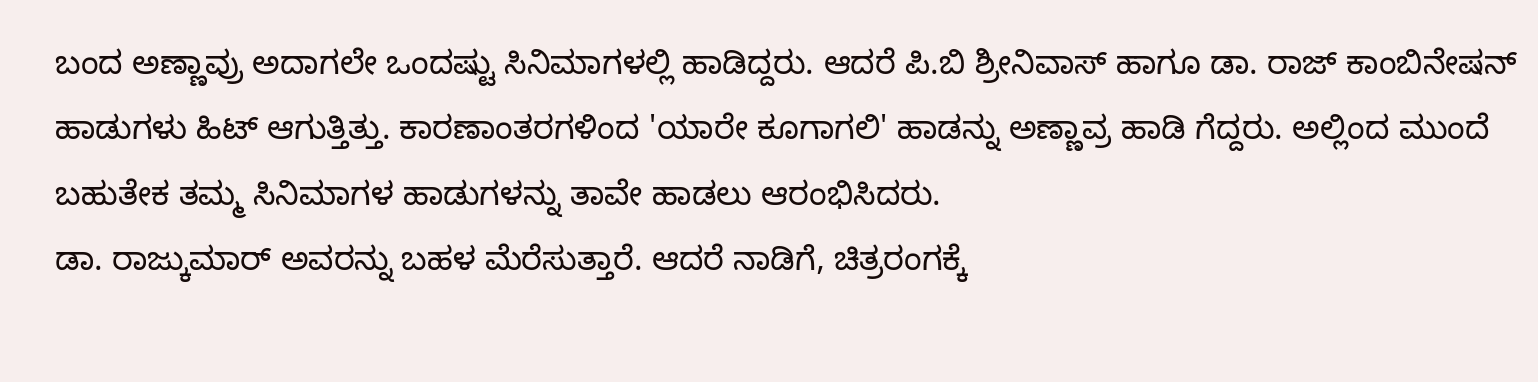ಬಂದ ಅಣ್ಣಾವ್ರು ಅದಾಗಲೇ ಒಂದಷ್ಟು ಸಿನಿಮಾಗಳಲ್ಲಿ ಹಾಡಿದ್ದರು. ಆದರೆ ಪಿ.ಬಿ ಶ್ರೀನಿವಾಸ್ ಹಾಗೂ ಡಾ. ರಾಜ್ ಕಾಂಬಿನೇಷನ್ ಹಾಡುಗಳು ಹಿಟ್ ಆಗುತ್ತಿತ್ತು. ಕಾರಣಾಂತರಗಳಿಂದ 'ಯಾರೇ ಕೂಗಾಗಲಿ' ಹಾಡನ್ನು ಅಣ್ಣಾವ್ರ ಹಾಡಿ ಗೆದ್ದರು. ಅಲ್ಲಿಂದ ಮುಂದೆ ಬಹುತೇಕ ತಮ್ಮ ಸಿನಿಮಾಗಳ ಹಾಡುಗಳನ್ನು ತಾವೇ ಹಾಡಲು ಆರಂಭಿಸಿದರು.
ಡಾ. ರಾಜ್ಕುಮಾರ್ ಅವರನ್ನು ಬಹಳ ಮೆರೆಸುತ್ತಾರೆ. ಆದರೆ ನಾಡಿಗೆ, ಚಿತ್ರರಂಗಕ್ಕೆ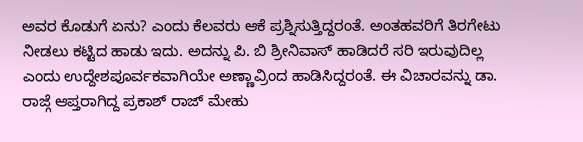ಅವರ ಕೊಡುಗೆ ಏನು? ಎಂದು ಕೆಲವರು ಆಕೆ ಪ್ರಶ್ನಿಸುತ್ತಿದ್ದರಂತೆ. ಅಂತಹವರಿಗೆ ತಿರಗೇಟು ನೀಡಲು ಕಟ್ಟಿದ ಹಾಡು ಇದು. ಅದನ್ನು ಪಿ. ಬಿ ಶ್ರೀನಿವಾಸ್ ಹಾಡಿದರೆ ಸರಿ ಇರುವುದಿಲ್ಲ ಎಂದು ಉದ್ದೇಶಪೂರ್ವಕವಾಗಿಯೇ ಅಣ್ಣಾವ್ರಿಂದ ಹಾಡಿಸಿದ್ದರಂತೆ. ಈ ವಿಚಾರವನ್ನು ಡಾ. ರಾಜ್ಗೆ ಆಪ್ತರಾಗಿದ್ದ ಪ್ರಕಾಶ್ ರಾಜ್ ಮೇಹು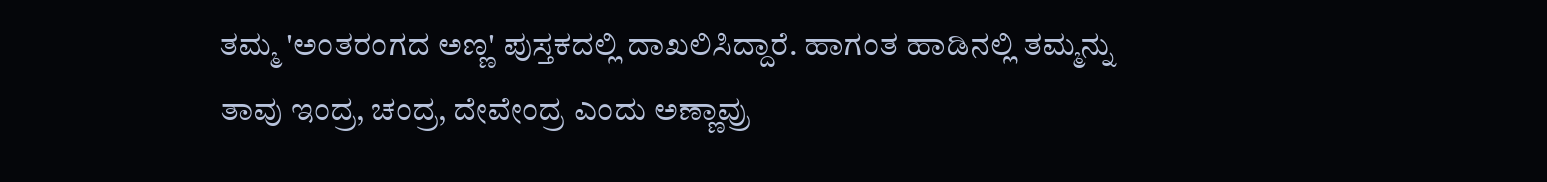ತಮ್ಮ 'ಅಂತರಂಗದ ಅಣ್ಣ' ಪುಸ್ತಕದಲ್ಲಿ ದಾಖಲಿಸಿದ್ದಾರೆ. ಹಾಗಂತ ಹಾಡಿನಲ್ಲಿ ತಮ್ಮನ್ನು ತಾವು ಇಂದ್ರ, ಚಂದ್ರ, ದೇವೇಂದ್ರ ಎಂದು ಅಣ್ಣಾವ್ರು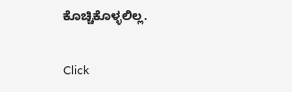ಕೊಚ್ಚಿಕೊಳ್ಳಲಿಲ್ಲ.


Click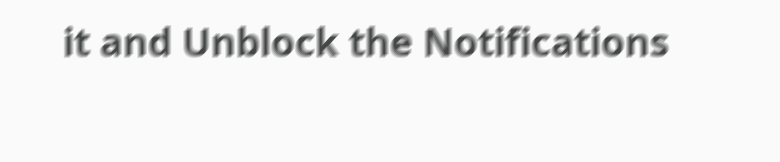it and Unblock the Notifications